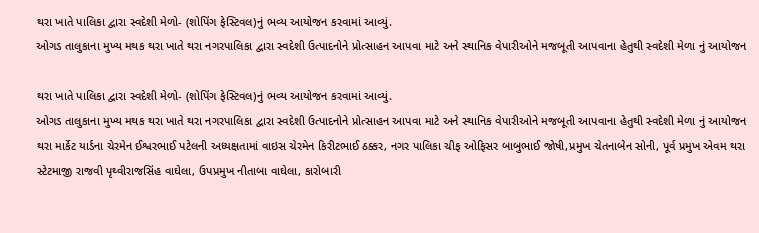થરા ખાતે પાલિકા દ્વારા સ્વદેશી મેળો- (શોપિંગ ફેસ્ટિવલ)નું ભવ્ય આયોજન કરવામાં આવ્યું.
ઓગડ તાલુકાના મુખ્ય મથક થરા ખાતે થરા નગરપાલિકા દ્વારા સ્વદેશી ઉત્પાદનોને પ્રોત્સાહન આપવા માટે અને સ્થાનિક વેપારીઓને મજબૂતી આપવાના હેતુથી સ્વદેશી મેળા નું આયોજન

થરા ખાતે પાલિકા દ્વારા સ્વદેશી મેળો- (શોપિંગ ફેસ્ટિવલ)નું ભવ્ય આયોજન કરવામાં આવ્યું.
ઓગડ તાલુકાના મુખ્ય મથક થરા ખાતે થરા નગરપાલિકા દ્વારા સ્વદેશી ઉત્પાદનોને પ્રોત્સાહન આપવા માટે અને સ્થાનિક વેપારીઓને મજબૂતી આપવાના હેતુથી સ્વદેશી મેળા નું આયોજન થરા માર્કેટ યાર્ડના ચેરમેન ઈશ્વરભાઈ પટેલની અધ્યક્ષતામાં વાઇસ ચેરમેન કિરીટભાઈ ઠક્કર, નગર પાલિકા ચીફ ઓફિસર બાબુભાઈ જોષી,પ્રમુખ ચેતનાબેન સોની, પૂર્વ પ્રમુખ એવમ થરા સ્ટેટમાજી રાજવી પૃથ્વીરાજસિંહ વાઘેલા, ઉપપ્રમુખ નીતાબા વાઘેલા, કારોબારી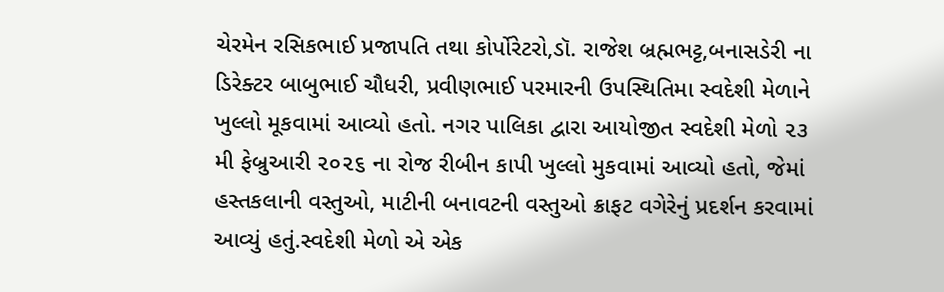ચેરમેન રસિકભાઈ પ્રજાપતિ તથા કોર્પોરેટરો,ડૉ. રાજેશ બ્રહ્મભટ્ટ,બનાસડેરી ના ડિરેક્ટર બાબુભાઈ ચૌધરી, પ્રવીણભાઈ પરમારની ઉપસ્થિતિમા સ્વદેશી મેળાને ખુલ્લો મૂકવામાં આવ્યો હતો. નગર પાલિકા દ્વારા આયોજીત સ્વદેશી મેળો ૨૩ મી ફેબ્રુઆરી ૨૦૨૬ ના રોજ રીબીન કાપી ખુલ્લો મુકવામાં આવ્યો હતો, જેમાં હસ્તકલાની વસ્તુઓ, માટીની બનાવટની વસ્તુઓ ક્રાફટ વગેરેનું પ્રદર્શન કરવામાં આવ્યું હતું.સ્વદેશી મેળો એ એક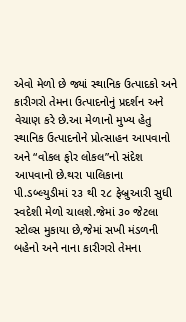એવો મેળો છે જ્યાં સ્થાનિક ઉત્પાદકો અને કારીગરો તેમના ઉત્પાદનોનું પ્રદર્શન અને વેચાણ કરે છે.આ મેળાનો મુખ્ય હેતુ સ્થાનિક ઉત્પાદનોને પ્રોત્સાહન આપવાનો અને “વોકલ ફોર લોકલ”નો સંદેશ આપવાનો છે.થરા પાલિકાના પી.ડબ્લ્યુડીમાં ૨૩ થી ૨૮ ફેબ્રુઆરી સુધી સ્વદેશી મેળો ચાલશે.જેમાં ૩૦ જેટલા સ્ટોલ્સ મુકાયા છે,જેમાં સખી મંડળની બહેનો અને નાના કારીગરો તેમના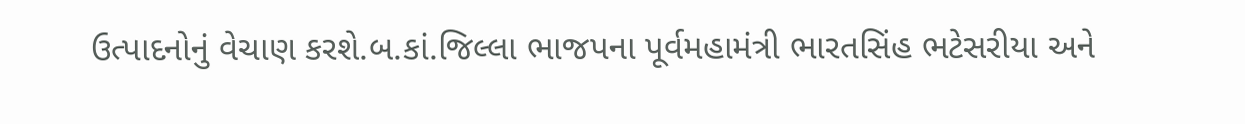ઉત્પાદનોનું વેચાણ કરશે.બ.કાં.જિલ્લા ભાજપના પૂર્વમહામંત્રી ભારતસિંહ ભટેસરીયા અને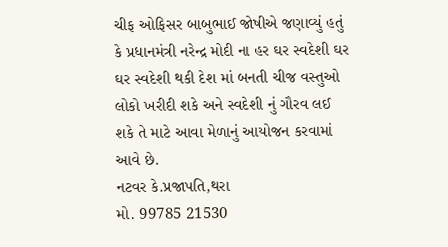ચીફ ઓફિસર બાબુભાઈ જોષીએ જણાવ્યું હતું કે પ્રધાનમંત્રી નરેન્દ્ર મોદી ના હર ઘર સ્વદેશી ઘર ઘર સ્વદેશી થકી દેશ માં બનતી ચીજ વસ્તુઓ લોકો ખરીદી શકે અને સ્વદેશી નું ગૌરવ લઈ શકે તે માટે આવા મેળાનું આયોજન કરવામાં આવે છે.
નટવર કે.પ્રજાપતિ,થરા
મો. 99785 21530